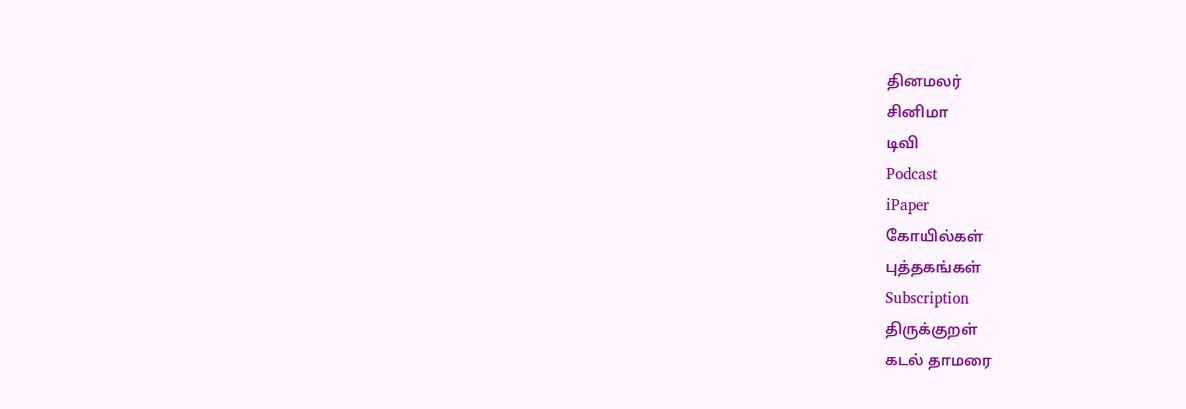தினமலர்
சினிமா
டிவி
Podcast
iPaper
கோயில்கள்
புத்தகங்கள்
Subscription
திருக்குறள்
கடல் தாமரை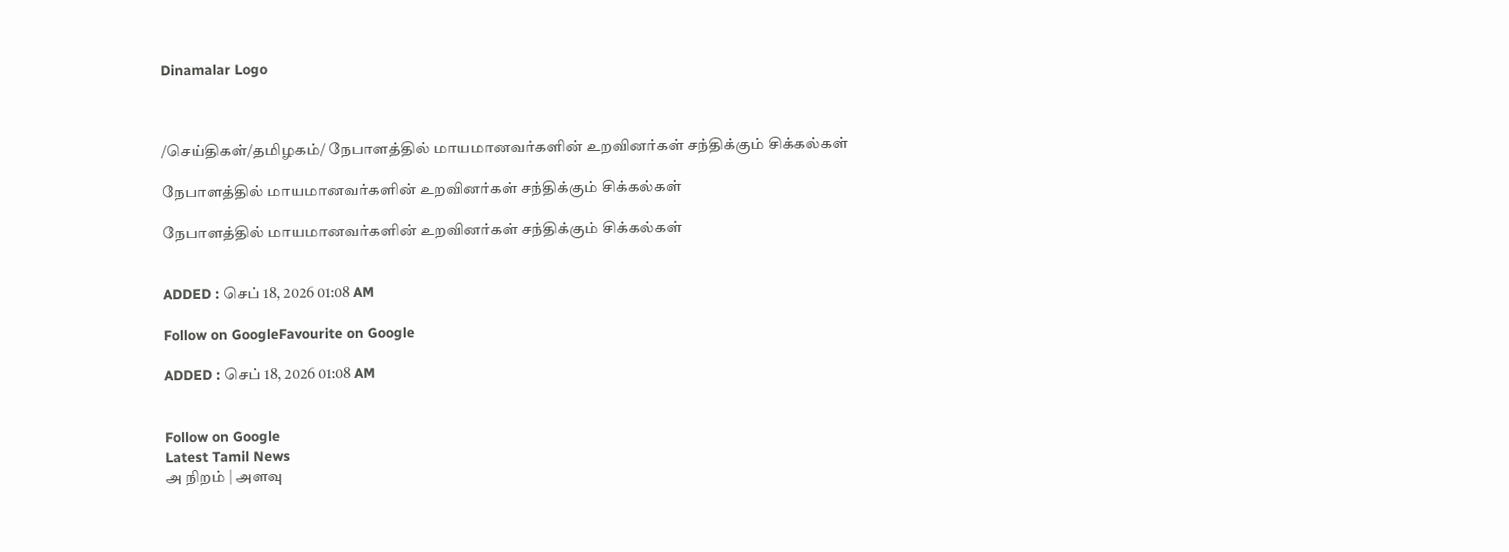Dinamalar Logo



/செய்திகள்/தமிழகம்/ நேபாளத்தில் மாயமானவர்களின் உறவினர்கள் சந்திக்கும் சிக்கல்கள்

நேபாளத்தில் மாயமானவர்களின் உறவினர்கள் சந்திக்கும் சிக்கல்கள்

நேபாளத்தில் மாயமானவர்களின் உறவினர்கள் சந்திக்கும் சிக்கல்கள்


ADDED : செப் 18, 2026 01:08 AM

Follow on GoogleFavourite on Google

ADDED : செப் 18, 2026 01:08 AM


Follow on Google
Latest Tamil News
அ நிறம் | அளவு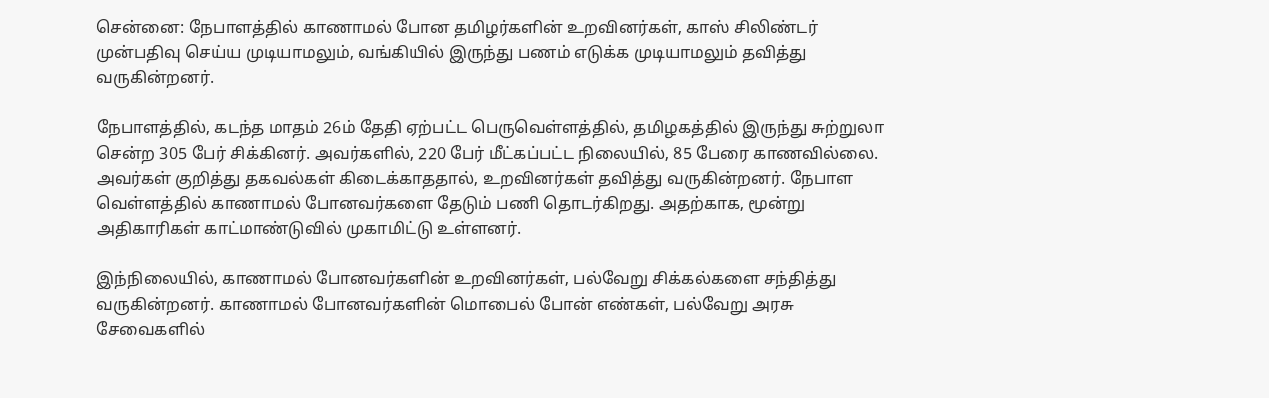சென்னை: நேபாளத்தில் காணாமல் போன தமிழர்களின் உறவினர்கள், காஸ் சிலிண்டர் முன்பதிவு செய்ய முடியாமலும், வங்கியில் இருந்து பணம் எடுக்க முடியாமலும் தவித்து வருகின்றனர்.

நேபாளத்தில், கடந்த மாதம் 26ம் தேதி ஏற்பட்ட பெருவெள்ளத்தில், தமிழகத்தில் இருந்து சுற்றுலா சென்ற 305 பேர் சிக்கினர். அவர்களில், 220 பேர் மீட்கப்பட்ட நிலையில், 85 பேரை காணவில்லை. அவர்கள் குறித்து தகவல்கள் கிடைக்காததால், உறவினர்கள் தவித்து வருகின்றனர். நேபாள வெள்ளத்தில் காணாமல் போனவர்களை தேடும் பணி தொடர்கிறது. அதற்காக, மூன்று அதிகாரிகள் காட்மாண்டுவில் முகாமிட்டு உள்ளனர்.

இந்நிலையில், காணாமல் போனவர்களின் உறவினர்கள், பல்வேறு சிக்கல்களை சந்தித்து வருகின்றனர். காணாமல் போனவர்களின் மொபைல் போன் எண்கள், பல்வேறு அரசு சேவைகளில்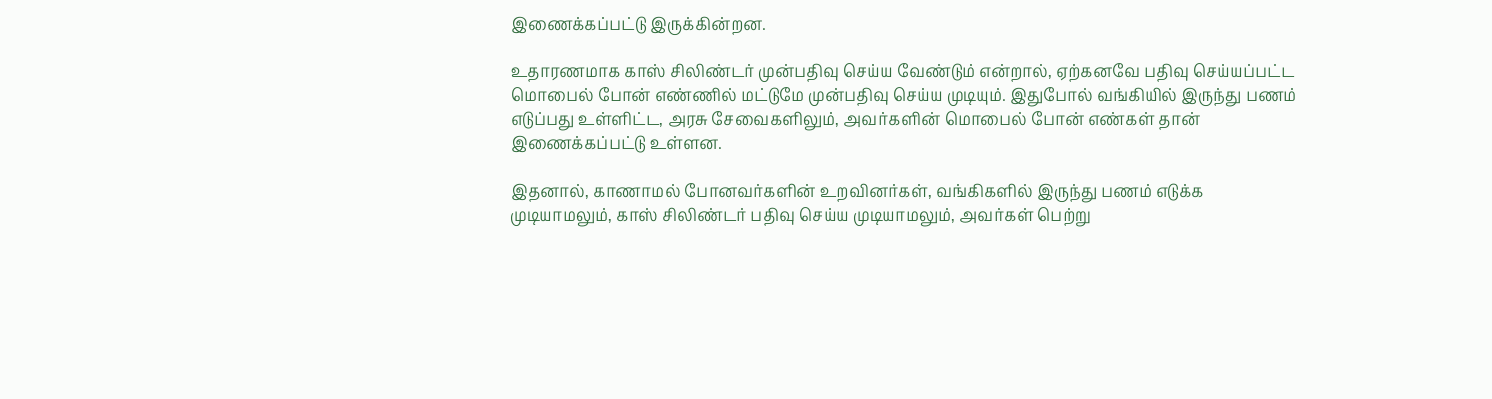இணைக்கப்பட்டு இருக்கின்றன.

உதாரணமாக காஸ் சிலிண்டர் முன்பதிவு செய்ய வேண்டும் என்றால், ஏற்கனவே பதிவு செய்யப்பட்ட மொபைல் போன் எண்ணில் மட்டுமே முன்பதிவு செய்ய முடியும். இதுபோல் வங்கியில் இருந்து பணம் எடுப்பது உள்ளிட்ட, அரசு சேவைகளிலும், அவர்களின் மொபைல் போன் எண்கள் தான் இணைக்கப்பட்டு உள்ளன.

இதனால், காணாமல் போனவர்களின் உறவினர்கள், வங்கிகளில் இருந்து பணம் எடுக்க முடியாமலும், காஸ் சிலிண்டர் பதிவு செய்ய முடியாமலும், அவர்கள் பெற்று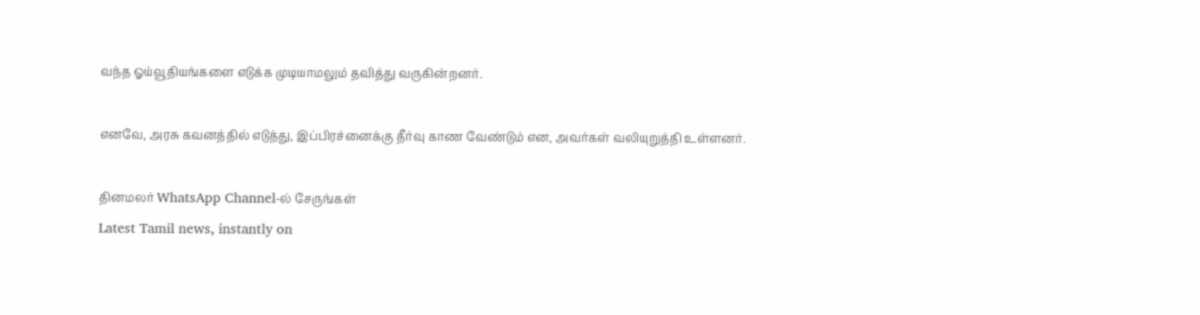வந்த ஓய்வூதியங்களை எடுக்க முடியாமலும் தவித்து வருகின்றனர்.

எனவே, அரசு கவனத்தில் எடுத்து, இப்பிரச்னைக்கு தீர்வு காண வேண்டும் என, அவர்கள் வலியுறுத்தி உள்ளனர்.

தினமலர் WhatsApp Channel-ல் சேருங்கள்
Latest Tamil news, instantly on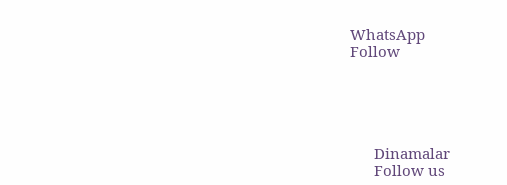WhatsApp
Follow





      Dinamalar
      Follow us